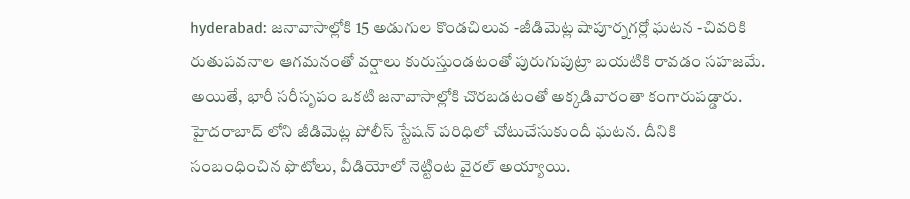hyderabad: జనావాసాల్లోకి 15 అడుగుల కొండచిలువ -జీడిమెట్ల షాపూర్నగర్లో ఘటన -చివరికి
రుతుపవనాల ఆగమనంతో వర్షాలు కురుస్తుండటంతో పురుగుపుట్రా బయటికి రావడం సహజమే. అయితే, భారీ సరీసృపం ఒకటి జనావాసాల్లోకి చొరబడటంతో అక్కడివారంతా కంగారుపడ్డారు. హైదరాబాద్ లోని జీడిమెట్ల పోలీస్ స్టేషన్ పరిధిలో చోటుచేసుకుందీ ఘటన. దీనికి సంబంధించిన ఫొటోలు, వీడియోలో నెట్టింట వైరల్ అయ్యాయి.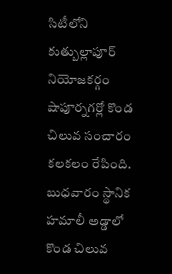సిటీలోని కుత్బుల్లాపూర్ నియోజకర్గం షాపూర్నగర్లో కొండ చిలువ సంచారం కలకలం రేపింది. బుధవారం స్థానిక హమాలీ అడ్డాలో కొండ చిలువ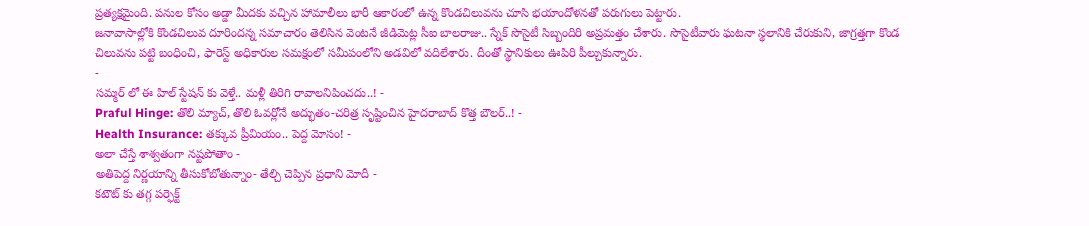ప్రత్యక్షమైంది. పనుల కోసం అడ్డా మీదకు వచ్చిన హామాలీలు భారీ ఆకారంలో ఉన్న కొండచిలువను చూసి భయాందోళనతో పరుగులు పెట్టారు.
జనావాసాల్లోకి కొండచిలువ దూరిందన్న సమాచారం తెలిసిన వెంటనే జీడిమెట్ల సీఐ బాలరాజు.. స్నేక్ సొసైటీ సిబ్బందిరి అప్రమత్తం చేశారు. సొసైటీవారు ఘటనా స్థలానికి చేరుకుని, జాగ్రత్తగా కొండ చిలువను పట్టి బంధించి, ఫారెస్ట్ అధికారుల సమక్షంలో సమీపంలోని అడవిలో వదిలేశారు. దీంతో స్థానికులు ఊపిరి పీల్చుకున్నారు.
-
సమ్మర్ లో ఈ హిల్ స్టేషన్ కు వెళ్తే.. మళ్లీ తిరిగి రావాలనిపించదు..! -
Praful Hinge: తొలి మ్యాచ్, తొలి ఓవర్లోనే అద్భుతం-చరిత్ర సృష్టించిన హైదరాబాద్ కొత్త బౌలర్..! -
Health Insurance: తక్కువ ప్రీమియం.. పెద్ద మోసం! -
అలా చేస్తే శాశ్వతంగా నష్టపోతాం -
అతిపెద్ద నిర్ణయాన్ని తీసుకోబోతున్నాం- తేల్చి చెప్పిన ప్రధాని మోదీ -
కటౌట్ కు తగ్గ పర్ఫెక్ట్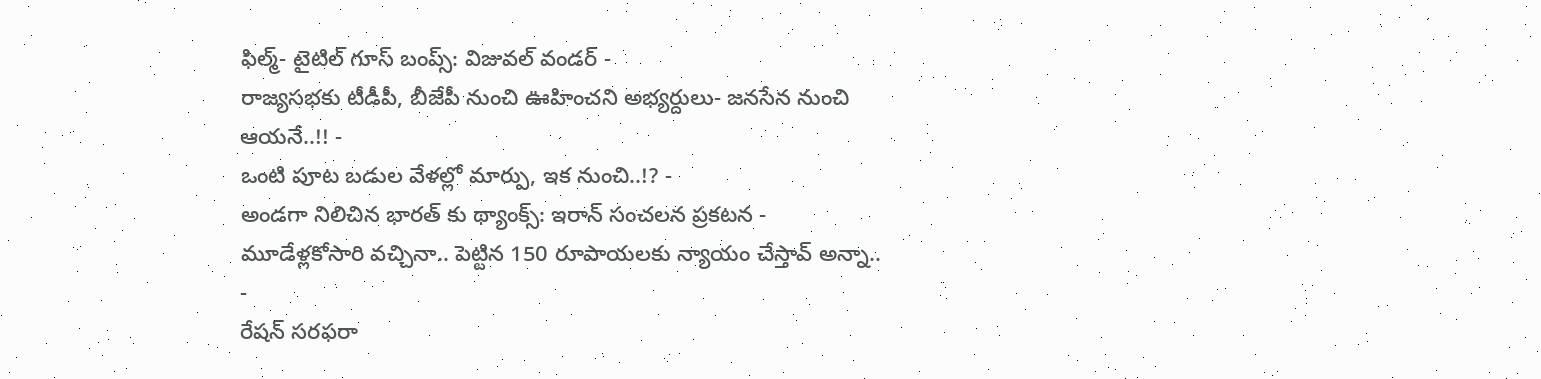ఫిల్మ్- టైటిల్ గూస్ బంప్స్: విజువల్ వండర్ -
రాజ్యసభకు టీడీపీ, బీజేపీ నుంచి ఊహించని అభ్యర్దులు- జనసేన నుంచి ఆయనే..!! -
ఒంటి పూట బడుల వేళల్లో మార్పు, ఇక నుంచి..!? -
అండగా నిలిచిన భారత్ కు థ్యాంక్స్: ఇరాన్ సంచలన ప్రకటన -
మూడేళ్లకోసారి వచ్చినా.. పెట్టిన 150 రూపాయలకు న్యాయం చేస్తావ్ అన్నా.. -
రేషన్ సరఫరా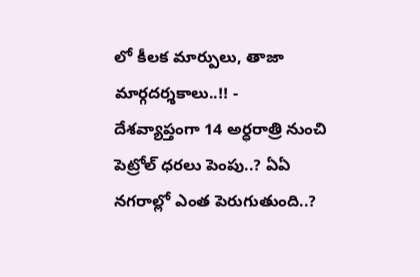లో కీలక మార్పులు, తాజా మార్గదర్శకాలు..!! -
దేశవ్యాప్తంగా 14 అర్ధరాత్రి నుంచి పెట్రోల్ ధరలు పెంపు..? ఏఏ నగరాల్లో ఎంత పెరుగుతుంది..?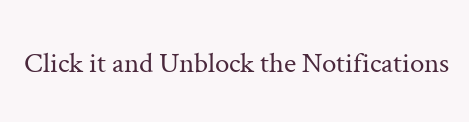Click it and Unblock the Notifications